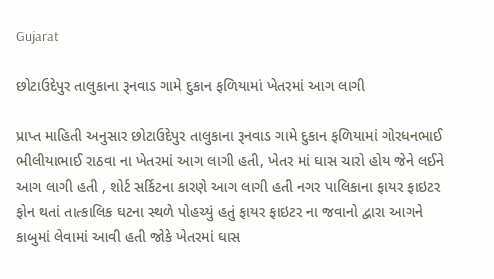Gujarat

છોટાઉદેપુર તાલુકાના રૂનવાડ ગામે દુકાન ફળિયામાં ખેતરમાં આગ લાગી

પ્રાપ્ત માહિતી અનુસાર છોટાઉદેપુર તાલુકાના રૂનવાડ ગામે દુકાન ફળિયામાં ગોરધનભાઈ ભીલીયાભાઈ રાઠવા ના ખેતરમાં આગ લાગી હતી, ખેતર માં ઘાસ ચારો હોય જેને લઈને આગ લાગી હતી , શોર્ટ સર્કિટના કારણે આગ લાગી હતી નગર પાલિકાના ફાયર ફાઇટર ફોન થતાં તાત્કાલિક ઘટના સ્થળે પોહચ્યું હતું ફાયર ફાઇટર ના જવાનો દ્વારા આગને કાબુમાં લેવામાં આવી હતી જોકે ખેતરમાં ઘાસ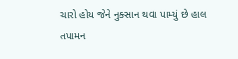ચારો હોય જેને નુક્સાન થવા પામ્યું છે હાલ તપામન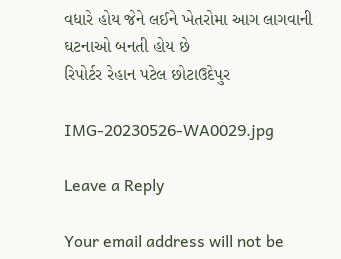વધારે હોય જેને લઈને ખેતરોમા આગ લાગવાની ઘટનાઓ બનતી હોય છે
રિપોર્ટર રેહાન પટેલ છોટાઉદેપુર

IMG-20230526-WA0029.jpg

Leave a Reply

Your email address will not be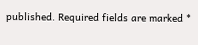published. Required fields are marked *